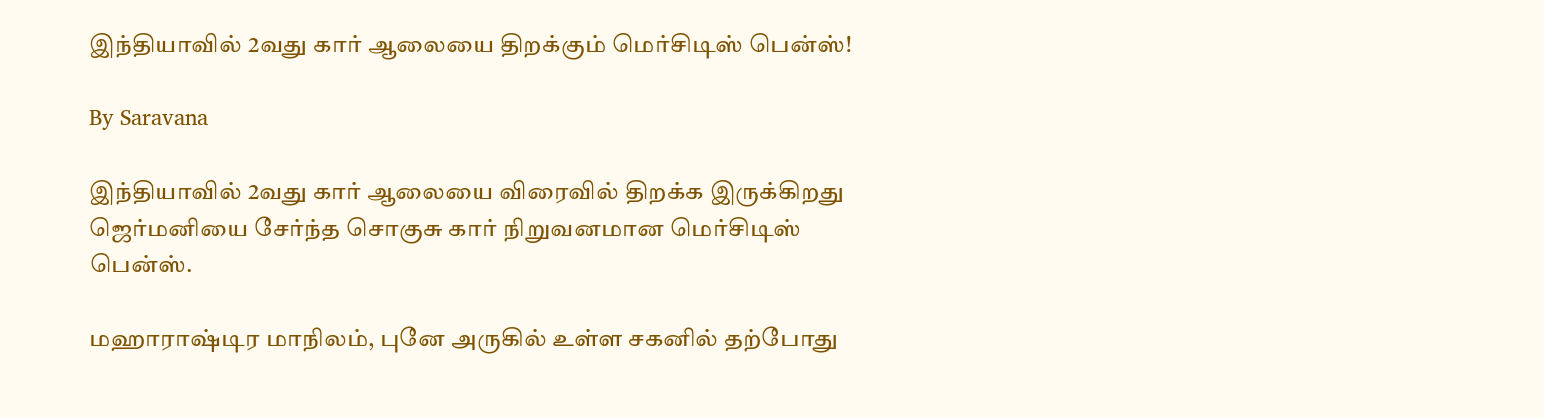இந்தியாவில் 2வது கார் ஆலையை திறக்கும் மெர்சிடிஸ் பென்ஸ்!

By Saravana

இந்தியாவில் 2வது கார் ஆலையை விரைவில் திறக்க இருக்கிறது ஜெர்மனியை சேர்ந்த சொகுசு கார் நிறுவனமான மெர்சிடிஸ் பென்ஸ்.

மஹாராஷ்டிர மாநிலம், புனே அருகில் உள்ள சகனில் தற்போது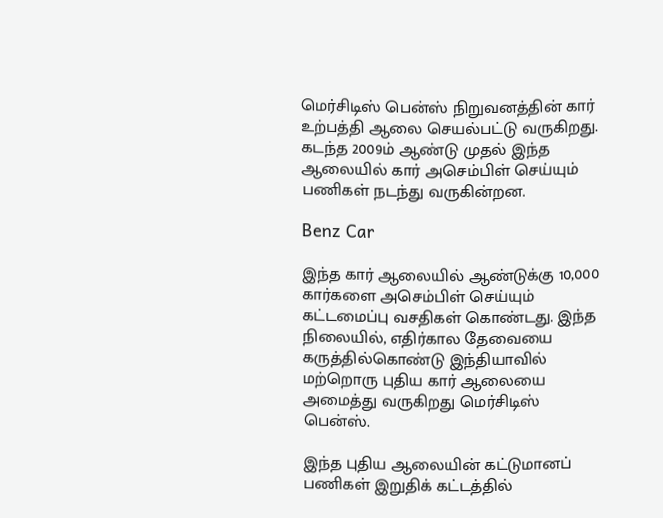மெர்சிடிஸ் பென்ஸ் நிறுவனத்தின் கார் உற்பத்தி ஆலை செயல்பட்டு வருகிறது. கடந்த 2009ம் ஆண்டு முதல் இந்த ஆலையில் கார் அசெம்பிள் செய்யும் பணிகள் நடந்து வருகின்றன.

Benz Car

இந்த கார் ஆலையில் ஆண்டுக்கு 10,000 கார்களை அசெம்பிள் செய்யும் கட்டமைப்பு வசதிகள் கொண்டது. இந்த நிலையில், எதிர்கால தேவையை கருத்தில்கொண்டு இந்தியாவில் மற்றொரு புதிய கார் ஆலையை அமைத்து வருகிறது மெர்சிடிஸ் பென்ஸ்.

இந்த புதிய ஆலையின் கட்டுமானப் பணிகள் இறுதிக் கட்டத்தில்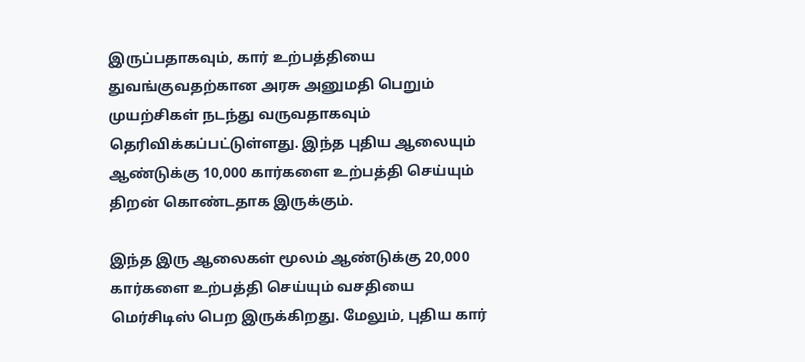இருப்பதாகவும், கார் உற்பத்தியை துவங்குவதற்கான அரசு அனுமதி பெறும் முயற்சிகள் நடந்து வருவதாகவும் தெரிவிக்கப்பட்டுள்ளது. இந்த புதிய ஆலையும் ஆண்டுக்கு 10,000 கார்களை உற்பத்தி செய்யும் திறன் கொண்டதாக இருக்கும்.

இந்த இரு ஆலைகள் மூலம் ஆண்டுக்கு 20,000 கார்களை உற்பத்தி செய்யும் வசதியை மெர்சிடிஸ் பெற இருக்கிறது. மேலும், புதிய கார்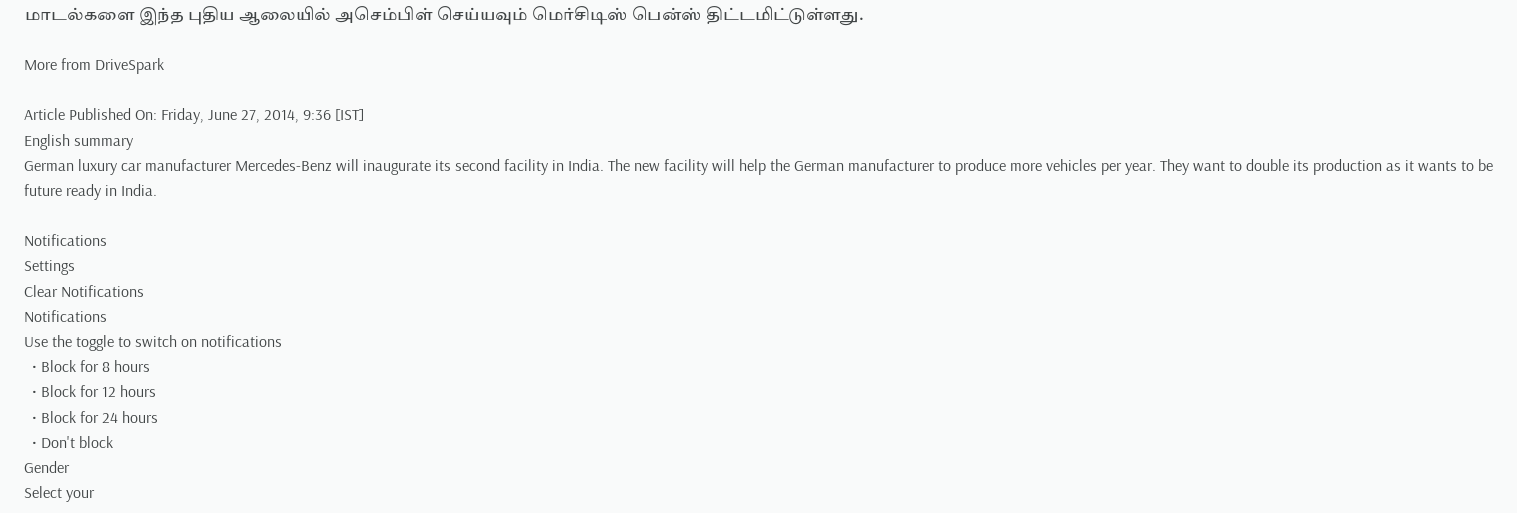மாடல்களை இந்த புதிய ஆலையில் அசெம்பிள் செய்யவும் மெர்சிடிஸ் பென்ஸ் திட்டமிட்டுள்ளது.

More from DriveSpark

Article Published On: Friday, June 27, 2014, 9:36 [IST]
English summary
German luxury car manufacturer Mercedes-Benz will inaugurate its second facility in India. The new facility will help the German manufacturer to produce more vehicles per year. They want to double its production as it wants to be future ready in India.

Notifications
Settings
Clear Notifications
Notifications
Use the toggle to switch on notifications
  • Block for 8 hours
  • Block for 12 hours
  • Block for 24 hours
  • Don't block
Gender
Select your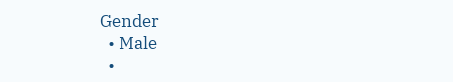Gender
  • Male
  •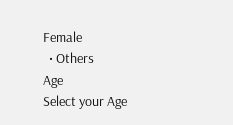Female
  • Others
Age
Select your Age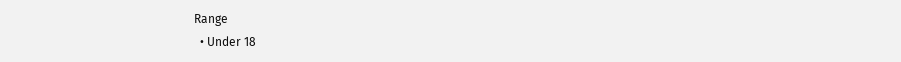Range
  • Under 18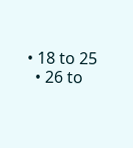• 18 to 25
  • 26 to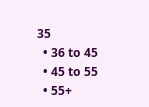35
  • 36 to 45
  • 45 to 55
  • 55+